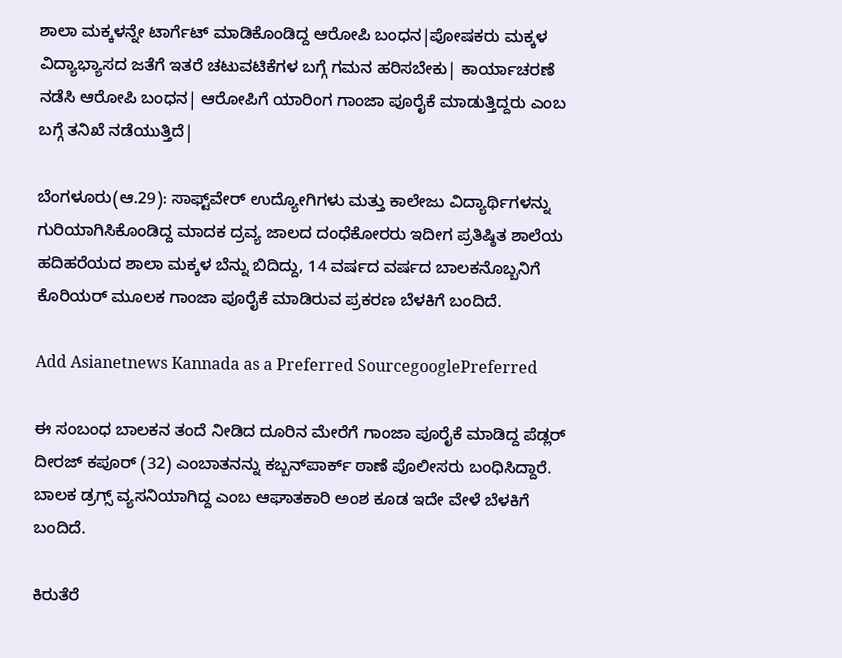ಶಾಲಾ ಮಕ್ಕಳನ್ನೇ ಟಾರ್ಗೆಟ್‌ ಮಾಡಿಕೊಂಡಿದ್ದ ಆರೋಪಿ ಬಂಧನ|ಪೋಷಕರು ಮಕ್ಕಳ ವಿದ್ಯಾಭ್ಯಾಸದ ಜತೆಗೆ ಇತರೆ ಚಟುವಟಿಕೆಗಳ ಬಗ್ಗೆ ಗಮನ ಹರಿಸಬೇಕು| ಕಾರ್ಯಾಚರಣೆ ನಡೆಸಿ ಆರೋಪಿ ಬಂಧನ| ಆರೋಪಿಗೆ ಯಾರಿಂಗ ಗಾಂಜಾ ಪೂರೈಕೆ ಮಾಡುತ್ತಿದ್ದರು ಎಂಬ ಬಗ್ಗೆ ತನಿಖೆ ನಡೆಯುತ್ತಿದೆ|

ಬೆಂಗಳೂರು(ಆ.29): ಸಾಫ್ಟ್‌ವೇರ್‌ ಉದ್ಯೋಗಿಗಳು ಮತ್ತು ಕಾಲೇಜು ವಿದ್ಯಾರ್ಥಿಗಳನ್ನು ಗುರಿಯಾಗಿಸಿಕೊಂಡಿದ್ದ ಮಾದಕ ದ್ರವ್ಯ ಜಾಲದ ದಂಧೆಕೋರರು ಇದೀಗ ಪ್ರತಿಷ್ಠಿತ ಶಾಲೆಯ ಹದಿಹರೆಯದ ಶಾಲಾ ಮಕ್ಕಳ ಬೆನ್ನು ಬಿದಿದ್ದು, 14 ವರ್ಷದ ವರ್ಷದ ಬಾಲಕನೊಬ್ಬನಿಗೆ ಕೊರಿಯರ್‌ ಮೂಲಕ ಗಾಂಜಾ ಪೂರೈಕೆ ಮಾಡಿರುವ ಪ್ರಕರಣ ಬೆಳಕಿಗೆ ಬಂದಿದೆ.

Add Asianetnews Kannada as a Preferred SourcegooglePreferred

ಈ ಸಂಬಂಧ ಬಾಲಕನ ತಂದೆ ನೀಡಿದ ದೂರಿನ ಮೇರೆಗೆ ಗಾಂಜಾ ಪೂರೈಕೆ ಮಾಡಿದ್ದ ಪೆಡ್ಲರ್‌ ದೀರಜ್‌ ಕಪೂರ್‌ (32) ಎಂಬಾತನನ್ನು ಕಬ್ಬನ್‌ಪಾರ್ಕ್ ಠಾಣೆ ಪೊಲೀಸರು ಬಂಧಿಸಿದ್ದಾರೆ. ಬಾಲಕ ಡ್ರಗ್ಸ್‌ ವ್ಯಸನಿಯಾಗಿದ್ದ ಎಂಬ ಆಘಾತಕಾರಿ ಅಂಶ ಕೂಡ ಇದೇ ವೇಳೆ ಬೆಳಕಿಗೆ ಬಂದಿದೆ.

ಕಿರುತೆರೆ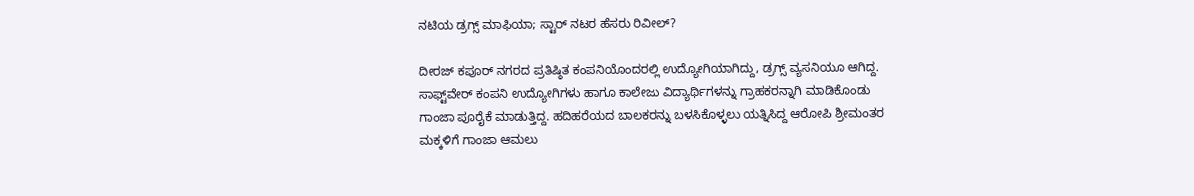ನಟಿಯ ಡ್ರಗ್ಸ್‌ ಮಾಫಿಯಾ; ಸ್ಟಾರ್‌ ನಟರ ಹೆಸರು ರಿವೀಲ್?

ದೀರಜ್‌ ಕಪೂರ್‌ ನಗರದ ಪ್ರತಿಷ್ಠಿತ ಕಂಪನಿಯೊಂದರಲ್ಲಿ ಉದ್ಯೋಗಿಯಾಗಿದ್ದು, ಡ್ರಗ್ಸ್‌ ವ್ಯಸನಿಯೂ ಆಗಿದ್ದ. ಸಾಫ್ಟ್‌ವೇರ್‌ ಕಂಪನಿ ಉದ್ಯೋಗಿಗಳು ಹಾಗೂ ಕಾಲೇಜು ವಿದ್ಯಾರ್ಥಿಗಳನ್ನು ಗ್ರಾಹಕರನ್ನಾಗಿ ಮಾಡಿಕೊಂಡು ಗಾಂಜಾ ಪೂರೈಕೆ ಮಾಡುತ್ತಿದ್ದ. ಹದಿಹರೆಯದ ಬಾಲಕರನ್ನು ಬಳಸಿಕೊಳ್ಳಲು ಯತ್ನಿಸಿದ್ದ ಆರೋಪಿ ಶ್ರೀಮಂತರ ಮಕ್ಕಳಿಗೆ ಗಾಂಜಾ ಆಮಲು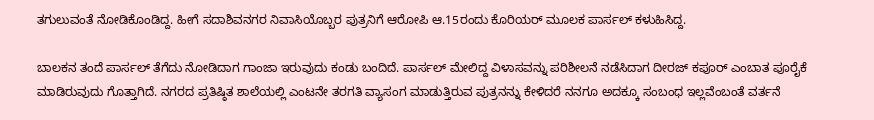ತಗುಲುವಂತೆ ನೋಡಿಕೊಂಡಿದ್ದ. ಹೀಗೆ ಸದಾಶಿವನಗರ ನಿವಾಸಿಯೊಬ್ಬರ ಪುತ್ರನಿಗೆ ಆರೋಪಿ ಆ.15ರಂದು ಕೊರಿಯರ್‌ ಮೂಲಕ ಪಾರ್ಸಲ್‌ ಕಳುಹಿಸಿದ್ದ.

ಬಾಲಕನ ತಂದೆ ಪಾರ್ಸಲ್‌ ತೆಗೆದು ನೋಡಿದಾಗ ಗಾಂಜಾ ಇರುವುದು ಕಂಡು ಬಂದಿದೆ. ಪಾರ್ಸಲ್‌ ಮೇಲಿದ್ದ ವಿಳಾಸವನ್ನು ಪರಿಶೀಲನೆ ನಡೆಸಿದಾಗ ದೀರಜ್‌ ಕಪೂರ್‌ ಎಂಬಾತ ಪೂರೈಕೆ ಮಾಡಿರುವುದು ಗೊತ್ತಾಗಿದೆ. ನಗರದ ಪ್ರತಿಷ್ಠಿತ ಶಾಲೆಯಲ್ಲಿ ಎಂಟನೇ ತರಗತಿ ವ್ಯಾಸಂಗ ಮಾಡುತ್ತಿರುವ ಪುತ್ರನನ್ನು ಕೇಳಿದರೆ ನನಗೂ ಅದಕ್ಕೂ ಸಂಬಂಧ ಇಲ್ಲವೆಂಬಂತೆ ವರ್ತನೆ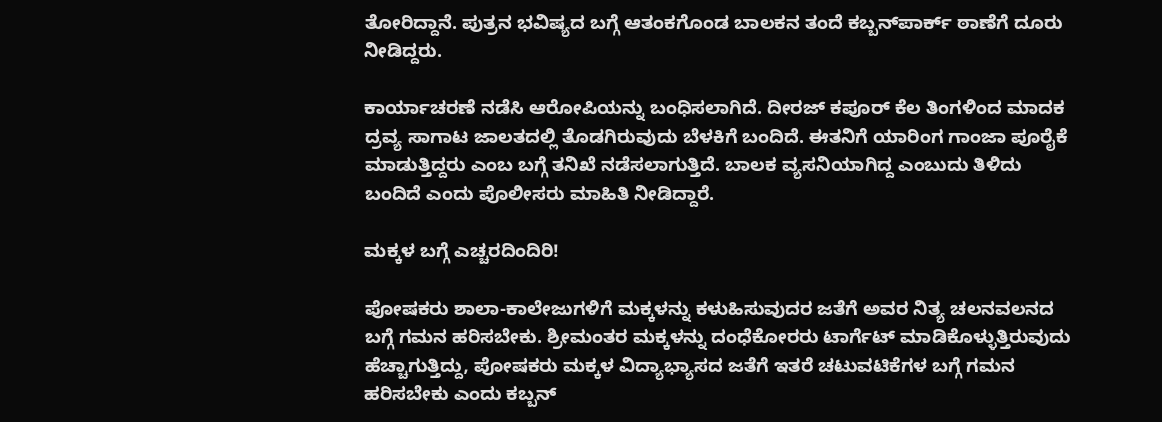ತೋರಿದ್ದಾನೆ. ಪುತ್ರನ ಭವಿಷ್ಯದ ಬಗ್ಗೆ ಆತಂಕಗೊಂಡ ಬಾಲಕನ ತಂದೆ ಕಬ್ಬನ್‌ಪಾರ್ಕ್ ಠಾಣೆಗೆ ದೂರು ನೀಡಿದ್ದರು.

ಕಾರ್ಯಾಚರಣೆ ನಡೆಸಿ ಆರೋಪಿಯನ್ನು ಬಂಧಿಸಲಾಗಿದೆ. ದೀರಜ್‌ ಕಪೂರ್‌ ಕೆಲ ತಿಂಗಳಿಂದ ಮಾದಕ ದ್ರವ್ಯ ಸಾಗಾಟ ಜಾಲತದಲ್ಲಿ ತೊಡಗಿರುವುದು ಬೆಳಕಿಗೆ ಬಂದಿದೆ. ಈತನಿಗೆ ಯಾರಿಂಗ ಗಾಂಜಾ ಪೂರೈಕೆ ಮಾಡುತ್ತಿದ್ದರು ಎಂಬ ಬಗ್ಗೆ ತನಿಖೆ ನಡೆಸಲಾಗುತ್ತಿದೆ. ಬಾಲಕ ವ್ಯಸನಿಯಾಗಿದ್ದ ಎಂಬುದು ತಿಳಿದು ಬಂದಿದೆ ಎಂದು ಪೊಲೀಸರು ಮಾಹಿತಿ ನೀಡಿದ್ದಾರೆ.

ಮಕ್ಕಳ ಬಗ್ಗೆ ಎಚ್ಚರದಿಂದಿರಿ!

ಪೋಷಕರು ಶಾಲಾ-ಕಾಲೇಜುಗಳಿಗೆ ಮಕ್ಕಳನ್ನು ಕಳುಹಿಸುವುದರ ಜತೆಗೆ ಅವರ ನಿತ್ಯ ಚಲನವಲನದ ಬಗ್ಗೆ ಗಮನ ಹರಿಸಬೇಕು. ಶ್ರೀಮಂತರ ಮಕ್ಕಳನ್ನು ದಂಧೆಕೋರರು ಟಾರ್ಗೆಟ್‌ ಮಾಡಿಕೊಳ್ಳುತ್ತಿರುವುದು ಹೆಚ್ಚಾಗುತ್ತಿದ್ದು, ಪೋಷಕರು ಮಕ್ಕಳ ವಿದ್ಯಾಭ್ಯಾಸದ ಜತೆಗೆ ಇತರೆ ಚಟುವಟಿಕೆಗಳ ಬಗ್ಗೆ ಗಮನ ಹರಿಸಬೇಕು ಎಂದು ಕಬ್ಬನ್‌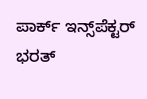ಪಾರ್ಕ್ ಇನ್ಸ್‌ಪೆಕ್ಟರ್‌ ಭರತ್‌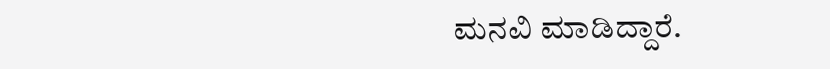ಮನವಿ ಮಾಡಿದ್ದಾರೆ.